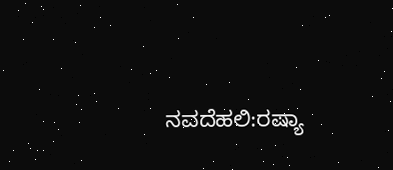ನವದೆಹಲಿ:ರಷ್ಯಾ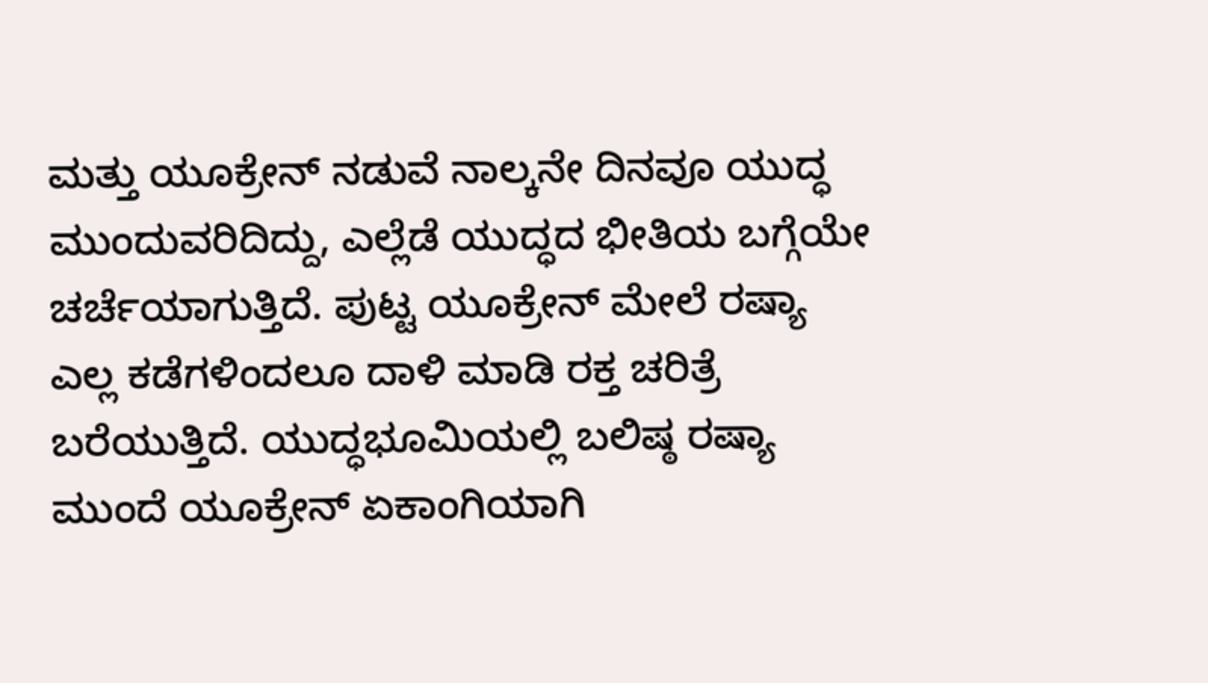ಮತ್ತು ಯೂಕ್ರೇನ್ ನಡುವೆ ನಾಲ್ಕನೇ ದಿನವೂ ಯುದ್ಧ ಮುಂದುವರಿದಿದ್ದು, ಎಲ್ಲೆಡೆ ಯುದ್ಧದ ಭೀತಿಯ ಬಗ್ಗೆಯೇ ಚರ್ಚೆಯಾಗುತ್ತಿದೆ. ಪುಟ್ಟ ಯೂಕ್ರೇನ್ ಮೇಲೆ ರಷ್ಯಾ ಎಲ್ಲ ಕಡೆಗಳಿಂದಲೂ ದಾಳಿ ಮಾಡಿ ರಕ್ತ ಚರಿತ್ರೆ ಬರೆಯುತ್ತಿದೆ. ಯುದ್ಧಭೂಮಿಯಲ್ಲಿ ಬಲಿಷ್ಠ ರಷ್ಯಾ ಮುಂದೆ ಯೂಕ್ರೇನ್ ಏಕಾಂಗಿಯಾಗಿ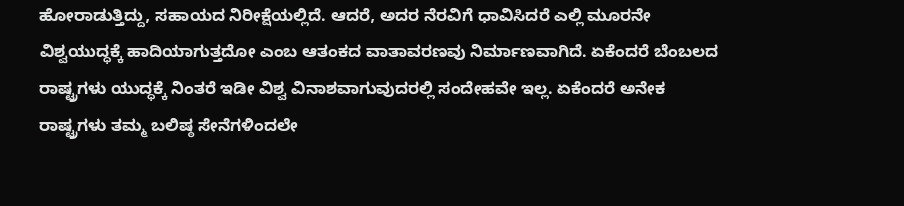ಹೋರಾಡುತ್ತಿದ್ದು, ಸಹಾಯದ ನಿರೀಕ್ಷೆಯಲ್ಲಿದೆ. ಆದರೆ, ಅದರ ನೆರವಿಗೆ ಧಾವಿಸಿದರೆ ಎಲ್ಲಿ ಮೂರನೇ ವಿಶ್ವಯುದ್ಧಕ್ಕೆ ಹಾದಿಯಾಗುತ್ತದೋ ಎಂಬ ಆತಂಕದ ವಾತಾವರಣವು ನಿರ್ಮಾಣವಾಗಿದೆ. ಏಕೆಂದರೆ ಬೆಂಬಲದ ರಾಷ್ಟ್ರಗಳು ಯುದ್ಧಕ್ಕೆ ನಿಂತರೆ ಇಡೀ ವಿಶ್ವ ವಿನಾಶವಾಗುವುದರಲ್ಲಿ ಸಂದೇಹವೇ ಇಲ್ಲ. ಏಕೆಂದರೆ ಅನೇಕ ರಾಷ್ಟ್ರಗಳು ತಮ್ಮ ಬಲಿಷ್ಠ ಸೇನೆಗಳಿಂದಲೇ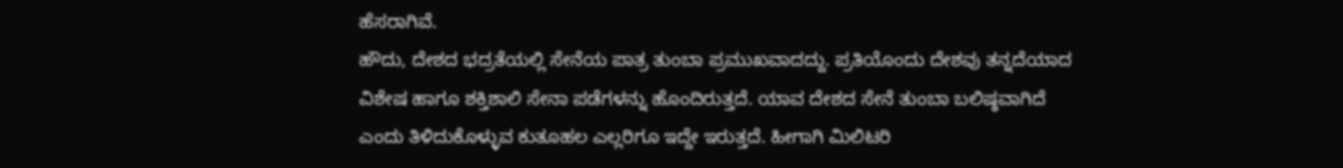ಹೆಸರಾಗಿವೆ.
ಹೌದು, ದೇಶದ ಭದ್ರತೆಯಲ್ಲಿ ಸೇನೆಯ ಪಾತ್ರ ತುಂಬಾ ಪ್ರಮುಖವಾದದ್ದು. ಪ್ರತಿಯೊಂದು ದೇಶವು ತನ್ನದೆಯಾದ ವಿಶೇಷ ಹಾಗೂ ಶಕ್ತಿಶಾಲಿ ಸೇನಾ ಪಡೆಗಳನ್ನು ಹೊಂದಿರುತ್ತದೆ. ಯಾವ ದೇಶದ ಸೇನೆ ತುಂಬಾ ಬಲಿಷ್ಠವಾಗಿದೆ ಎಂದು ತಿಳಿದುಕೊಳ್ಳುವ ಕುತೂಹಲ ಎಲ್ಲರಿಗೂ ಇದ್ದೇ ಇರುತ್ತದೆ. ಹೀಗಾಗಿ ಮಿಲಿಟರಿ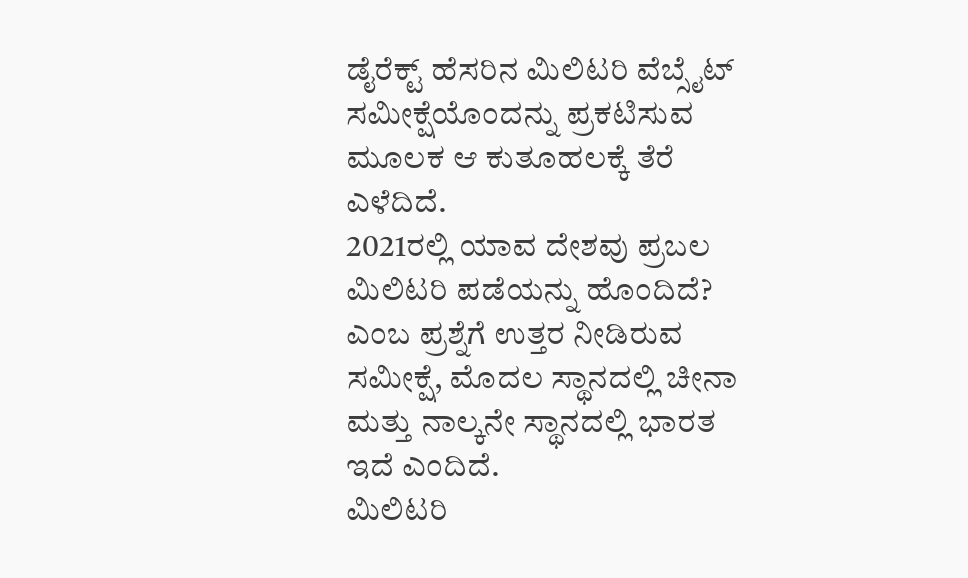ಡೈರೆಕ್ಟ್ ಹೆಸರಿನ ಮಿಲಿಟರಿ ವೆಬ್ಸೈಟ್ ಸಮೀಕ್ಷೆಯೊಂದನ್ನು ಪ್ರಕಟಿಸುವ ಮೂಲಕ ಆ ಕುತೂಹಲಕ್ಕೆ ತೆರೆ ಎಳೆದಿದೆ.
2021ರಲ್ಲಿ ಯಾವ ದೇಶವು ಪ್ರಬಲ ಮಿಲಿಟರಿ ಪಡೆಯನ್ನು ಹೊಂದಿದೆ? ಎಂಬ ಪ್ರಶ್ನೆಗೆ ಉತ್ತರ ನೀಡಿರುವ ಸಮೀಕ್ಷೆ, ಮೊದಲ ಸ್ಥಾನದಲ್ಲಿ ಚೀನಾ ಮತ್ತು ನಾಲ್ಕನೇ ಸ್ಥಾನದಲ್ಲಿ ಭಾರತ ಇದೆ ಎಂದಿದೆ.
ಮಿಲಿಟರಿ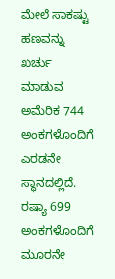ಮೇಲೆ ಸಾಕಷ್ಟು ಹಣವನ್ನು ಖರ್ಚು ಮಾಡುವ ಅಮೆರಿಕ 744 ಅಂಕಗಳೊಂದಿಗೆ ಎರಡನೇ ಸ್ಥಾನದಲ್ಲಿದೆ. ರಷ್ಯಾ 699 ಅಂಕಗಳೊಂದಿಗೆ ಮೂರನೇ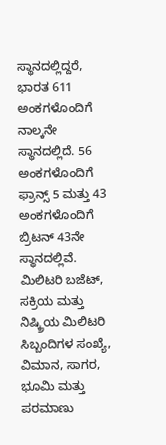ಸ್ಥಾನದಲ್ಲಿದ್ದರೆ, ಭಾರತ 611 ಅಂಕಗಳೊಂದಿಗೆ ನಾಲ್ಕನೇ ಸ್ಥಾನದಲ್ಲಿದೆ. 56 ಅಂಕಗಳೊಂದಿಗೆ ಫ್ರಾನ್ಸ್ 5 ಮತ್ತು 43 ಅಂಕಗಳೊಂದಿಗೆ ಬ್ರಿಟನ್ 43ನೇ ಸ್ಥಾನದಲ್ಲಿವೆ.
ಮಿಲಿಟರಿ ಬಜೆಟ್, ಸಕ್ರಿಯ ಮತ್ತು ನಿಷ್ಕ್ರಿಯ ಮಿಲಿಟರಿ ಸಿಬ್ಬಂದಿಗಳ ಸಂಖ್ಯೆ, ವಿಮಾನ, ಸಾಗರ, ಭೂಮಿ ಮತ್ತು ಪರಮಾಣು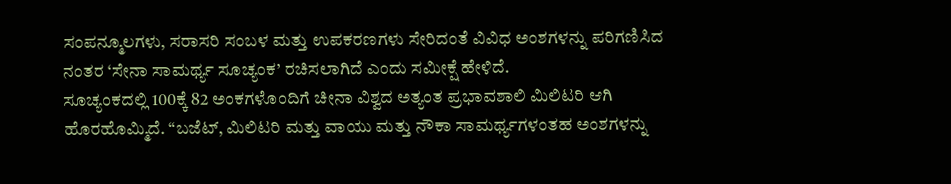ಸಂಪನ್ಮೂಲಗಳು, ಸರಾಸರಿ ಸಂಬಳ ಮತ್ತು ಉಪಕರಣಗಳು ಸೇರಿದಂತೆ ವಿವಿಧ ಅಂಶಗಳನ್ನು ಪರಿಗಣಿಸಿದ ನಂತರ ‘ಸೇನಾ ಸಾಮರ್ಥ್ಯ ಸೂಚ್ಯಂಕ’ ರಚಿಸಲಾಗಿದೆ ಎಂದು ಸಮೀಕ್ಷೆ ಹೇಳಿದೆ.
ಸೂಚ್ಯಂಕದಲ್ಲಿ 100ಕ್ಕೆ 82 ಅಂಕಗಳೊಂದಿಗೆ ಚೀನಾ ವಿಶ್ವದ ಅತ್ಯಂತ ಪ್ರಭಾವಶಾಲಿ ಮಿಲಿಟರಿ ಆಗಿ ಹೊರಹೊಮ್ಮಿದೆ. “ಬಜೆಟ್, ಮಿಲಿಟರಿ ಮತ್ತು ವಾಯು ಮತ್ತು ನೌಕಾ ಸಾಮರ್ಥ್ಯಗಳಂತಹ ಅಂಶಗಳನ್ನು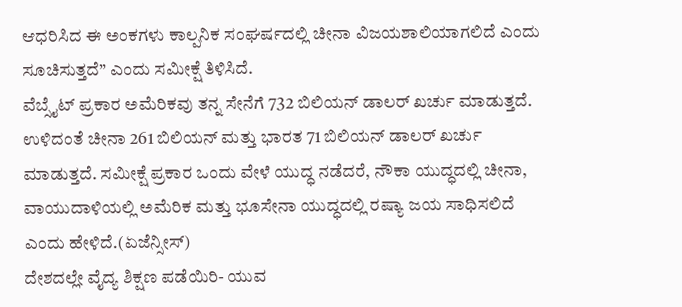ಆಧರಿಸಿದ ಈ ಅಂಕಗಳು ಕಾಲ್ಪನಿಕ ಸಂಘರ್ಷದಲ್ಲಿ ಚೀನಾ ವಿಜಯಶಾಲಿಯಾಗಲಿದೆ ಎಂದು ಸೂಚಿಸುತ್ತದೆ” ಎಂದು ಸಮೀಕ್ಷೆ ತಿಳಿಸಿದೆ.
ವೆಬ್ಸೈಟ್ ಪ್ರಕಾರ ಅಮೆರಿಕವು ತನ್ನ ಸೇನೆಗೆ 732 ಬಿಲಿಯನ್ ಡಾಲರ್ ಖರ್ಚು ಮಾಡುತ್ತದೆ. ಉಳಿದಂತೆ ಚೀನಾ 261 ಬಿಲಿಯನ್ ಮತ್ತು ಭಾರತ 71 ಬಿಲಿಯನ್ ಡಾಲರ್ ಖರ್ಚು ಮಾಡುತ್ತದೆ. ಸಮೀಕ್ಷೆ ಪ್ರಕಾರ ಒಂದು ವೇಳೆ ಯುದ್ಧ ನಡೆದರೆ, ನೌಕಾ ಯುದ್ಧದಲ್ಲಿ ಚೀನಾ, ವಾಯುದಾಳಿಯಲ್ಲಿ ಅಮೆರಿಕ ಮತ್ತು ಭೂಸೇನಾ ಯುದ್ಧದಲ್ಲಿ ರಷ್ಯಾ ಜಯ ಸಾಧಿಸಲಿದೆ ಎಂದು ಹೇಳಿದೆ.(ಏಜೆನ್ಸೀಸ್)
ದೇಶದಲ್ಲೇ ವೈದ್ಯ ಶಿಕ್ಷಣ ಪಡೆಯಿರಿ- ಯುವ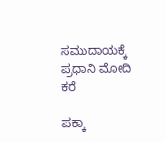ಸಮುದಾಯಕ್ಕೆ ಪ್ರಧಾನಿ ಮೋದಿ ಕರೆ

ಪಕ್ಕಾ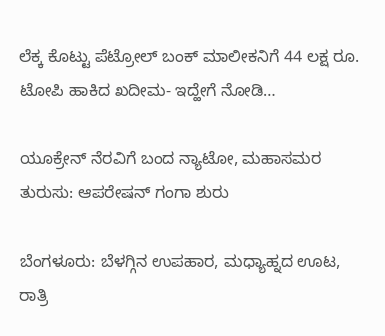ಲೆಕ್ಕ ಕೊಟ್ಟು ಪೆಟ್ರೋಲ್‌ ಬಂಕ್‌ ಮಾಲೀಕನಿಗೆ 44 ಲಕ್ಷ ರೂ. ಟೋಪಿ ಹಾಕಿದ ಖದೀಮ- ಇದ್ಹೇಗೆ ನೋಡಿ…

ಯೂಕ್ರೇನ್ ನೆರವಿಗೆ ಬಂದ ನ್ಯಾಟೋ, ಮಹಾಸಮರ ತುರುಸು: ಆಪರೇಷನ್ ಗಂಗಾ ಶುರು

ಬೆಂಗಳೂರು: ಬೆಳಗ್ಗಿನ ಉಪಹಾರ, ಮಧ್ಯಾಹ್ನದ ಊಟ, ರಾತ್ರಿ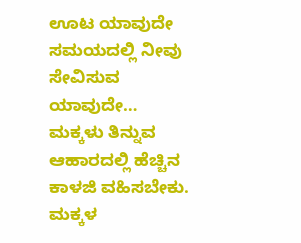ಊಟ ಯಾವುದೇ ಸಮಯದಲ್ಲಿ ನೀವು ಸೇವಿಸುವ ಯಾವುದೇ…
ಮಕ್ಕಳು ತಿನ್ನುವ ಆಹಾರದಲ್ಲಿ ಹೆಚ್ಚಿನ ಕಾಳಜಿ ವಹಿಸಬೇಕು. ಮಕ್ಕಳ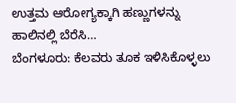ಉತ್ತಮ ಆರೋಗ್ಯಕ್ಕಾಗಿ ಹಣ್ಣುಗಳನ್ನು ಹಾಲಿನಲ್ಲಿ ಬೆರೆಸಿ…
ಬೆಂಗಳೂರು: ಕೆಲವರು ತೂಕ ಇಳಿಸಿಕೊಳ್ಳಲು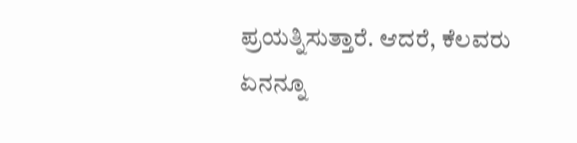ಪ್ರಯತ್ನಿಸುತ್ತಾರೆ. ಆದರೆ, ಕೆಲವರು ಏನನ್ನೂ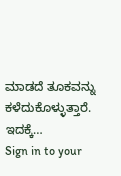ಮಾಡದೆ ತೂಕವನ್ನು ಕಳೆದುಕೊಳ್ಳುತ್ತಾರೆ. ಇದಕ್ಕೆ…
Sign in to your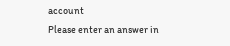account
Please enter an answer in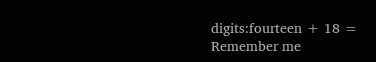digits:fourteen + 18 =
Remember me